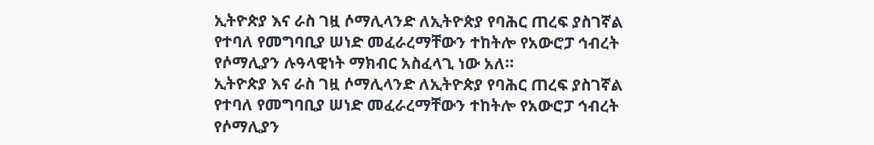ኢትዮጵያ እና ራስ ገዟ ሶማሊላንድ ለኢትዮጵያ የባሕር ጠረፍ ያስገኛል የተባለ የመግባቢያ ሠነድ መፈራረማቸውን ተከትሎ የአውሮፓ ኅብረት የሶማሊያን ሉዓላዊነት ማክብር አስፈላጊ ነው አለ።
ኢትዮጵያ እና ራስ ገዟ ሶማሊላንድ ለኢትዮጵያ የባሕር ጠረፍ ያስገኛል የተባለ የመግባቢያ ሠነድ መፈራረማቸውን ተከትሎ የአውሮፓ ኅብረት የሶማሊያን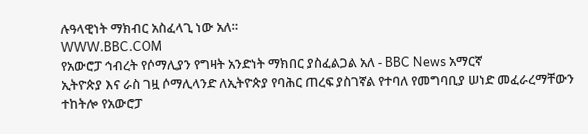ሉዓላዊነት ማክብር አስፈላጊ ነው አለ።
WWW.BBC.COM
የአውሮፓ ኅብረት የሶማሊያን የግዛት አንድነት ማክበር ያስፈልጋል አለ - BBC News አማርኛ
ኢትዮጵያ እና ራስ ገዟ ሶማሊላንድ ለኢትዮጵያ የባሕር ጠረፍ ያስገኛል የተባለ የመግባቢያ ሠነድ መፈራረማቸውን ተከትሎ የአውሮፓ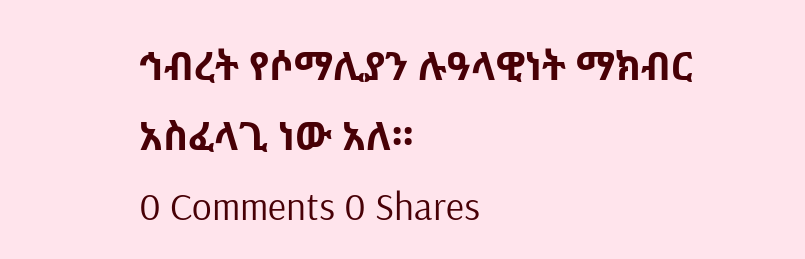ኅብረት የሶማሊያን ሉዓላዊነት ማክብር አስፈላጊ ነው አለ።
0 Comments 0 Shares